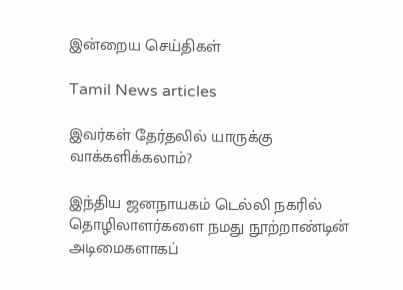இன்றைய செய்திகள்

Tamil News articles

இவர்கள் தேர்தலில் யாருக்கு வாக்களிக்கலாம்?

இந்திய ஜனநாயகம் டெல்லி நகரில் தொழிலாளர்களை நமது நூற்றாண்டின் அடிமைகளாகப்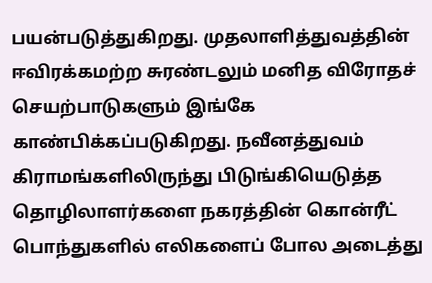பயன்படுத்துகிறது. முதலாளித்துவத்தின் ஈவிரக்கமற்ற சுரண்டலும் மனித விரோதச் செயற்பாடுகளும் இங்கே காண்பிக்கப்படுகிறது. நவீனத்துவம் கிராமங்களிலிருந்து பிடுங்கியெடுத்த தொழிலாளர்களை நகரத்தின் கொன்ரீட் பொந்துகளில் எலிகளைப் போல அடைத்து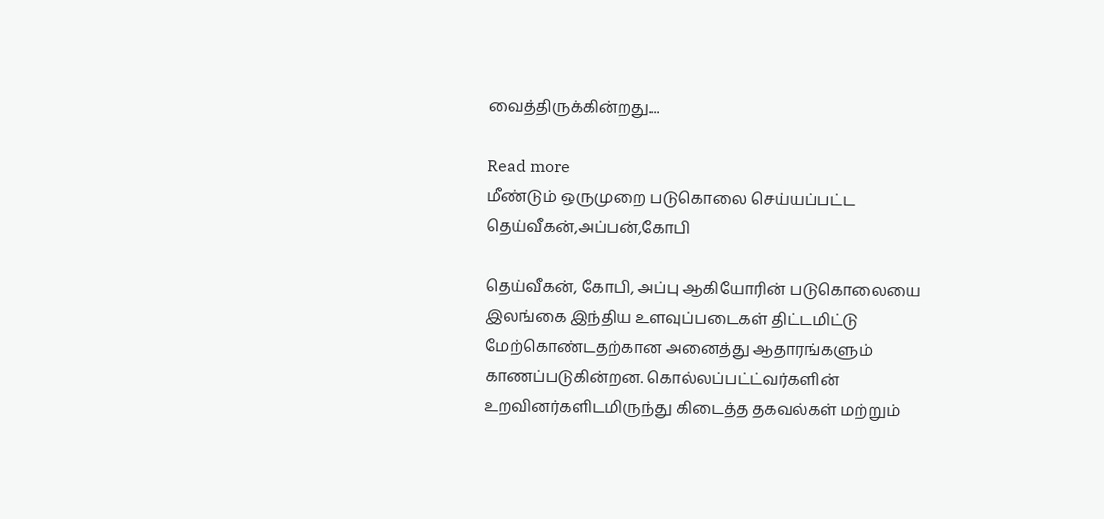வைத்திருக்கின்றது....

Read more
மீண்டும் ஒருமுறை படுகொலை செய்யப்பட்ட தெய்வீகன்,அப்பன்,கோபி

தெய்வீகன், கோபி, அப்பு ஆகியோரின் படுகொலையை இலங்கை இந்திய உளவுப்படைகள் திட்டமிட்டு மேற்கொண்டதற்கான அனைத்து ஆதாரங்களும் காணப்படுகின்றன. கொல்லப்பட்ட்வர்களின் உறவினர்களிடமிருந்து கிடைத்த தகவல்கள் மற்றும்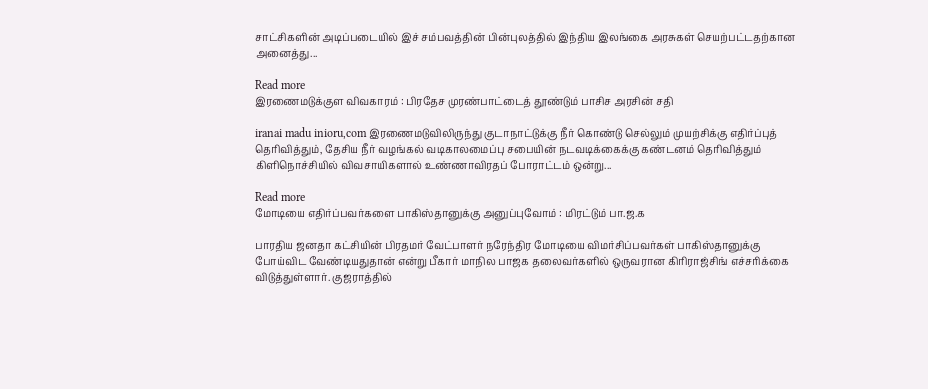சாட்சிகளின் அடிப்படையில் இச் சம்பவத்தின் பின்புலத்தில் இந்திய இலங்கை அரசுகள் செயற்பட்டதற்கான அனைத்து...

Read more
இரணைமடுக்குள விவகாரம் : பிரதேச முரண்பாட்டைத் தூண்டும் பாசிச அரசின் சதி

iranai madu inioru,com இரணைமடுவிலிருந்து குடாநாட்டுக்கு நீர் கொண்டு செல்லும் முயற்சிக்கு எதிர்ப்புத் தெரிவித்தும், தேசிய நீர் வழங்கல் வடிகாலமைப்பு சபையின் நடவடிக்கைக்கு கண்டனம் தெரிவித்தும் கிளிநொச்சியில் விவசாயிகளால் உண்ணாவிரதப் போராட்டம் ஒன்று...

Read more
மோடியை எதிர்ப்பவர்களை பாகிஸ்தானுக்கு அனுப்புவோம் : மிரட்டும் பா.ஜ.க

பாரதிய ஜனதா கட்சியின் பிரதமர் வேட்பாளர் நரேந்திர மோடியை விமர்சிப்பவர்கள் பாகிஸ்தானுக்கு போய்விட வேண்டியதுதான் என்று பீகார் மாநில பாஜக தலைவர்களில் ஒருவரான கிரிராஜ்சிங் எச்சரிக்கை விடுத்துள்ளார். குஜராத்தில்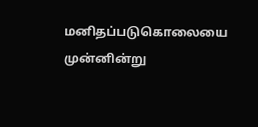மனிதப்படுகொலையை முன்னின்று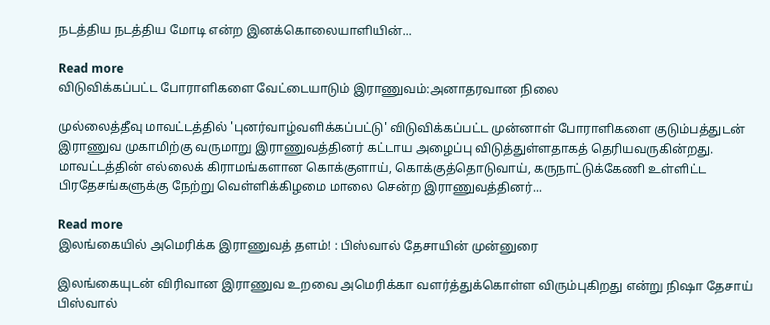நடத்திய நடத்திய மோடி என்ற இனக்கொலையாளியின்...

Read more
விடுவிக்கப்பட்ட போராளிகளை வேட்டையாடும் இராணுவம்:அனாதரவான நிலை

முல்லைத்தீவு மாவட்டத்தில் 'புனர்வாழ்வளிக்கப்பட்டு' விடுவிக்கப்பட்ட முன்னாள் போராளிகளை குடும்பத்துடன் இராணுவ முகாமிற்கு வருமாறு இராணுவத்தினர் கட்டாய அழைப்பு விடுத்துள்ளதாகத் தெரியவருகின்றது. மாவட்டத்தின் எல்லைக் கிராமங்களான கொக்குளாய், கொக்குத்தொடுவாய், கருநாட்டுக்கேணி உள்ளிட்ட பிரதேசங்களுக்கு நேற்று வெள்ளிக்கிழமை மாலை சென்ற இராணுவத்தினர்...

Read more
இலங்கையில் அமெரிக்க இராணுவத் தளம்! : பிஸ்வால் தேசாயின் முன்னுரை

இலங்கையுடன் விரிவான இராணுவ உறவை அமெரிக்கா வளர்த்துக்கொள்ள விரும்புகிறது என்று நிஷா தேசாய் பிஸ்வால்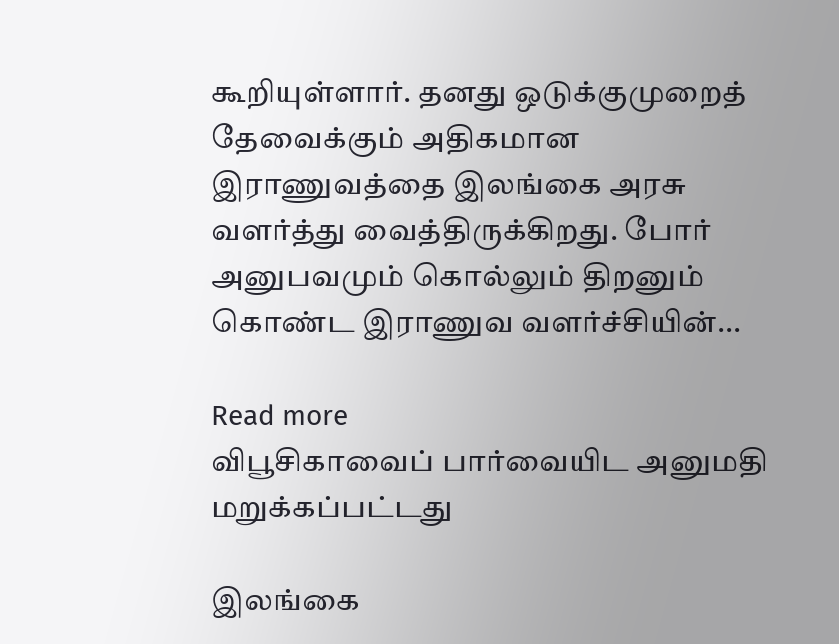கூறியுள்ளார். தனது ஒடுக்குமுறைத் தேவைக்கும் அதிகமான இராணுவத்தை இலங்கை அரசு வளர்த்து வைத்திருக்கிறது. போர் அனுபவமும் கொல்லும் திறனும் கொண்ட இராணுவ வளர்ச்சியின்...

Read more
விபூசிகாவைப் பார்வையிட அனுமதி மறுக்கப்பட்டது

இலங்கை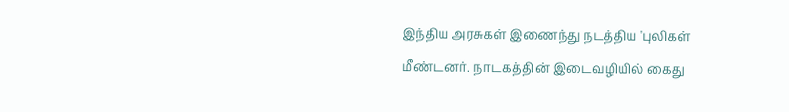இந்திய அரசுகள் இணைந்து நடத்திய 'புலிகள் மீண்டனர். நாடகத்தின் இடைவழியில் கைது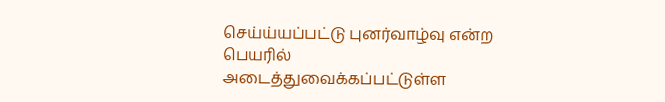செய்ய்யப்பட்டு புனர்வாழ்வு என்ற பெயரில் அடைத்துவைக்கப்பட்டுள்ள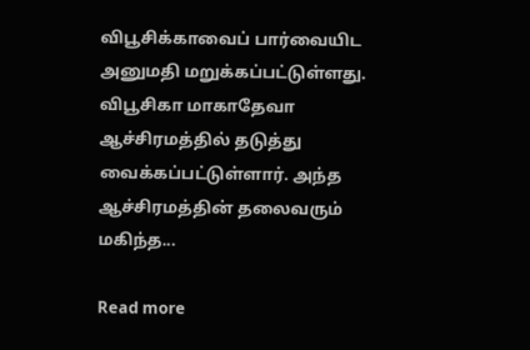விபூசிக்காவைப் பார்வையிட அனுமதி மறுக்கப்பட்டுள்ளது. விபூசிகா மாகாதேவா ஆச்சிரமத்தில் தடுத்து வைக்கப்பட்டுள்ளார். அந்த ஆச்சிரமத்தின் தலைவரும் மகிந்த...

Read more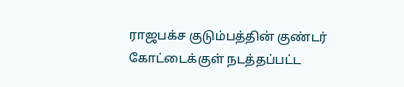ராஜபக்ச குடும்பத்தின் குண்டர் கோட்டைக்குள் நடத்தப்பட்ட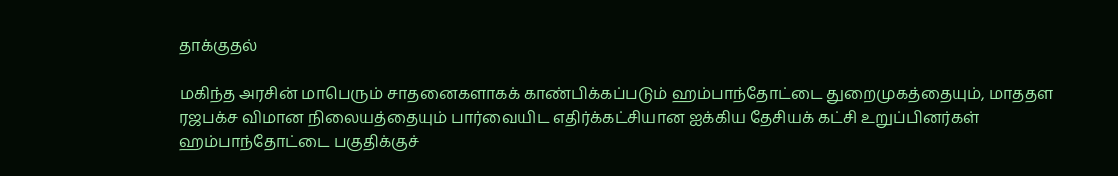தாக்குதல்

மகிந்த அரசின் மாபெரும் சாதனைகளாகக் காண்பிக்கப்படும் ஹம்பாந்தோட்டை துறைமுகத்தையும், மாததள ரஜபக்ச விமான நிலையத்தையும் பார்வையிட எதிர்க்கட்சியான ஐக்கிய தேசியக் கட்சி உறுப்பினர்கள் ஹம்பாந்தோட்டை பகுதிக்குச்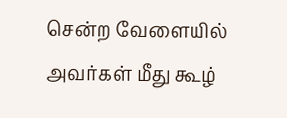சென்ற வேளையில் அவர்கள் மீது கூழ்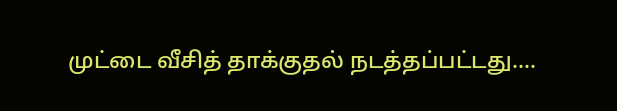முட்டை வீசித் தாக்குதல் நடத்தப்பட்டது....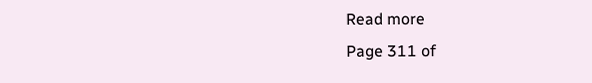Read more
Page 311 of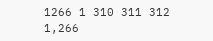1266 1 310 311 312 1,266